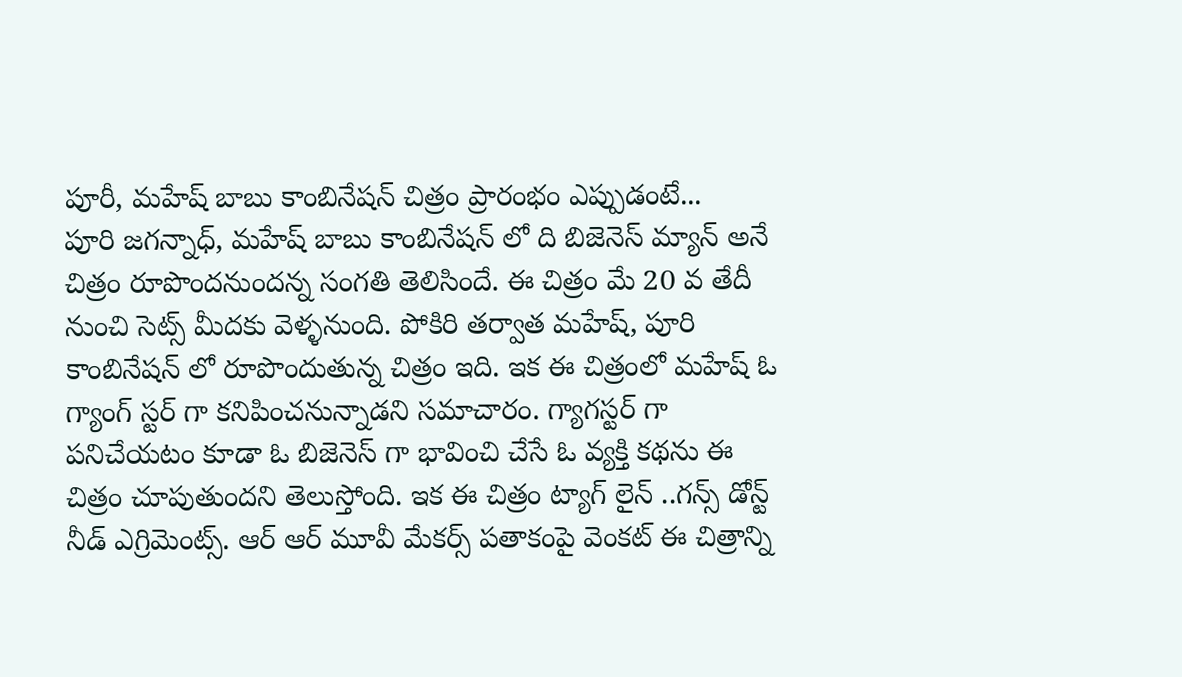పూరీ, మహేష్ బాబు కాంబినేషన్ చిత్రం ప్రారంభం ఎప్పుడంటే...
పూరి జగన్నాధ్, మహేష్ బాబు కాంబినేషన్ లో ది బిజెనెస్ మ్యాన్ అనే చిత్రం రూపొందనుందన్న సంగతి తెలిసిందే. ఈ చిత్రం మే 20 వ తేదీ నుంచి సెట్స్ మీదకు వెళ్ళనుంది. పోకిరి తర్వాత మహేష్, పూరి కాంబినేషన్ లో రూపొందుతున్న చిత్రం ఇది. ఇక ఈ చిత్రంలో మహేష్ ఓ గ్యాంగ్ స్టర్ గా కనిపించనున్నాడని సమాచారం. గ్యాగస్టర్ గా పనిచేయటం కూడా ఓ బిజెనెస్ గా భావించి చేసే ఓ వ్యక్తి కథను ఈ చిత్రం చూపుతుందని తెలుస్తోంది. ఇక ఈ చిత్రం ట్యాగ్ లైన్ ..గన్స్ డోన్ట్ నీడ్ ఎగ్రిమెంట్స్. ఆర్ ఆర్ మూవీ మేకర్స్ పతాకంపై వెంకట్ ఈ చిత్రాన్ని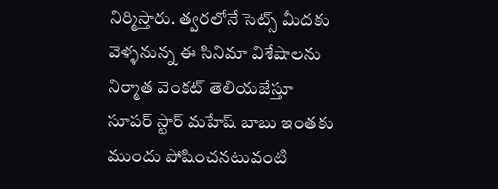నిర్మిస్తారు. త్వరలోనే సెట్స్ మీదకు వెళ్ళనున్న ఈ సినిమా విశేషాలను నిర్మాత వెంకట్ తెలియజేస్తూ సూపర్ స్టార్ మహేష్ బాబు ఇంతకు ముందు పోషించనటువంటి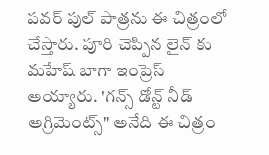పవర్ పుల్ పాత్రను ఈ చిత్రంలో చేస్తారు. పూరి చెప్పిన లైన్ కు మహేష్ బాగా ఇంప్రెస్ అయ్యారు. 'గన్స్ డోన్ట్ నీడ్ అగ్రిమెంట్స్" అనేది ఈ చిత్రం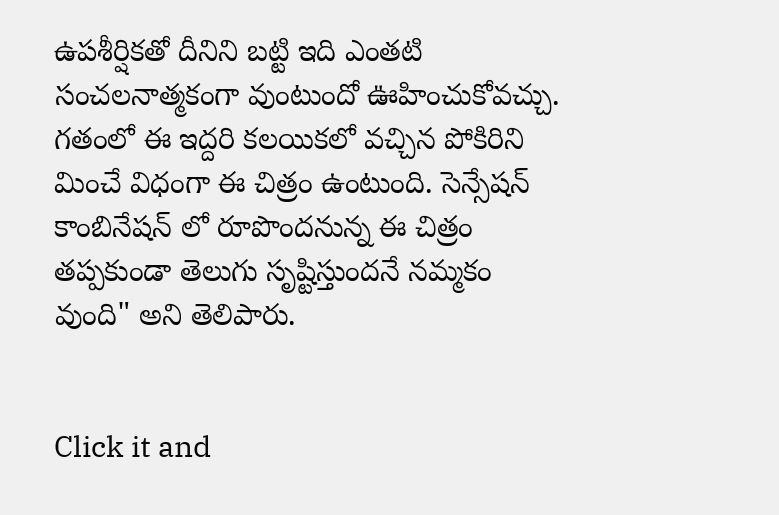ఉపశీర్షికతో దీనిని బట్టి ఇది ఎంతటి సంచలనాత్మకంగా వుంటుందో ఊహించుకోవచ్చు. గతంలో ఈ ఇద్దరి కలయికలో వచ్చిన పోకిరిని మించే విధంగా ఈ చిత్రం ఉంటుంది. సెన్సేషన్ కాంబినేషన్ లో రూపొందనున్న ఈ చిత్రం తప్పకుండా తెలుగు సృష్టిస్తుందనే నమ్మకం వుంది" అని తెలిపారు.


Click it and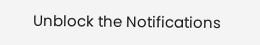Unblock the Notifications